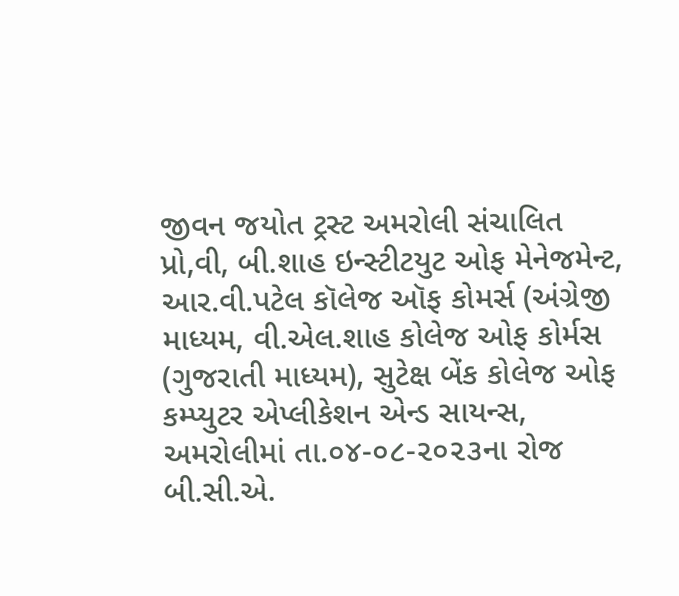જીવન જયોત ટ્રસ્ટ અમરોલી સંચાલિત પ્રો,વી, બી.શાહ ઇન્સ્ટીટયુટ ઓફ મેનેજમેન્ટ, આર.વી.પટેલ કૉલેજ ઑફ કોમર્સ (અંગ્રેજી માધ્યમ, વી.એલ.શાહ કોલેજ ઓફ કોર્મસ (ગુજરાતી માધ્યમ), સુટેક્ષ બેંક કોલેજ ઓફ કમ્પ્યુટર એપ્લીકેશન એન્ડ સાયન્સ, અમરોલીમાં તા.૦૪-૦૮-૨૦૨૩ના રોજ બી.સી.એ.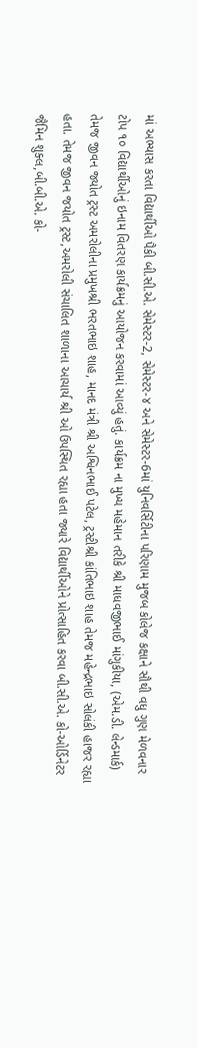માં અભ્યાસ કરતા વિદ્યાર્થીઓ પૈકી બી.સી.એ. સેમેસ્ટર-2, સેમેસ્ટર-૪ અને સેમેસ્ટર-6માં યુનિવર્સિટીના પરિણામ મુજબ કોલેજ કક્ષાને સૌથી વધુ ગુણ મેળવનાર ટોપ ૧૦ વિદ્યાર્થીઓનું ઇનામ વિતરણ કાર્યક્રમનું આયોજન કરવામાં આવ્યું હતું. કાર્યક્રમ ના મુખ્ય મહેમાન તરીકે શ્રી માધવજીભાઈ માંગુકીયા, (એમ.ડી. લેન્ડમાર્ક) તેમજ જીવન જ્યોત ટ્રસ્ટ અમરોલીના પ્રમુખશ્રી ભરતભાઇ શાહ, માનદ મંત્રી શ્રી અશ્વિનભાઈ પટેલ, ટ્રસ્ટીશ્રી કાંતિભાઇ શાહ તેમજ મહેન્દ્રભાઇ સોલંકી હાજર રહ્યા હતા. તેમજ જીવન જયોત ટ્રસ્ટ,અમરોલી સંચાલિત શાળાના આચાર્ય શ્રી ઓ ઉપસ્થિત રહ્યા હતા જ્યારે વિદ્યાર્થીઓને પ્રોત્સાહિત કરવા બી.સી.એ. કો-ઓર્ડિનેટર જૈમિન શુક્લ,બી.બી.એ. કો-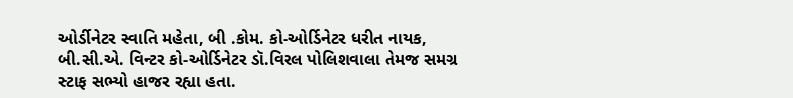ઓર્ડીનેટર સ્વાતિ મહેતા, બી .કોમ. કો-ઓર્ડિનેટર ધરીત નાયક, બી.સી.એ. વિન્ટર કો-ઓર્ડિનેટર ડૉ.વિરલ પોલિશવાલા તેમજ સમગ્ર સ્ટાફ સભ્યો હાજર રહ્યા હતા.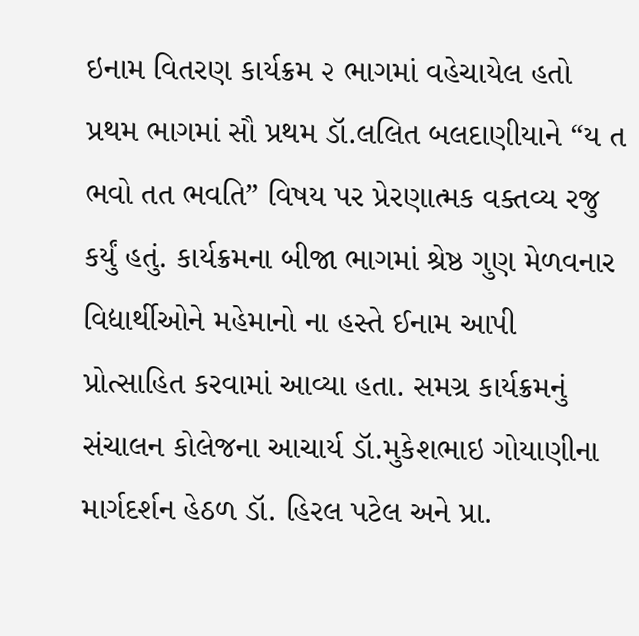ઇનામ વિતરણ કાર્યક્રમ ૨ ભાગમાં વહેચાયેલ હતો પ્રથમ ભાગમાં સૌ પ્રથમ ડૉ.લલિત બલદાણીયાને “ય ત ભવો તત ભવતિ” વિષય પર પ્રેરણાત્મક વક્તવ્ય રજુ કર્યું હતું. કાર્યક્રમના બીજા ભાગમાં શ્રેષ્ઠ ગુણ મેળવનાર વિદ્યાર્થીઓને મહેમાનો ના હસ્તે ઈનામ આપી પ્રોત્સાહિત કરવામાં આવ્યા હતા. સમગ્ર કાર્યક્રમનું સંચાલન કોલેજના આચાર્ય ડૉ.મુકેશભાઇ ગોયાણીના માર્ગદર્શન હેઠળ ડૉ. હિરલ પટેલ અને પ્રા.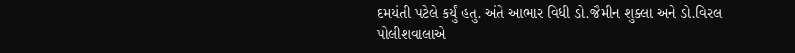દમયંતી પટેલે કર્યું હતુ. અંતે આભાર વિધી ડો.જૈમીન શુક્લા અને ડો.વિરલ પોલીશવાલાએ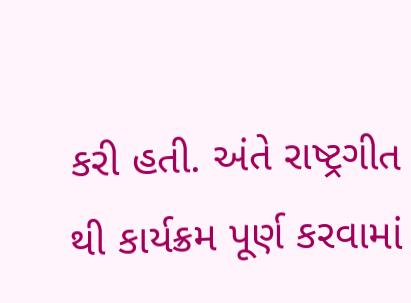કરી હતી. અંતે રાષ્ટ્રગીત થી કાર્યક્રમ પૂર્ણ કરવામાં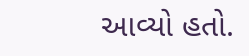આવ્યો હતો.